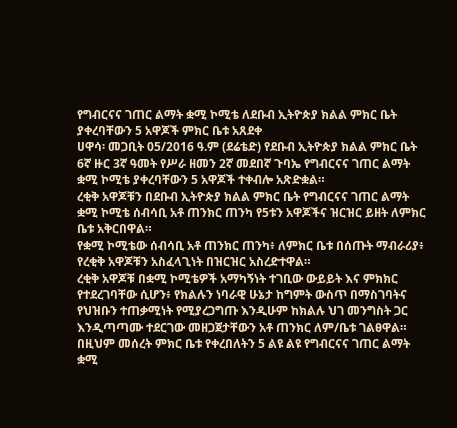የግብርናና ገጠር ልማት ቋሚ ኮሚቴ ለደቡብ ኢትዮጵያ ክልል ምክር ቤት ያቀረባቸውን 5 አዋጆች ምክር ቤቱ አጸደቀ
ሀዋሳ፡ መጋቢት 05/2016 ዓ.ም (ደሬቴድ) የደቡብ ኢትዮጵያ ክልል ምክር ቤት 6ኛ ዙር 3ኛ ዓመት የሥራ ዘመን 2ኛ መደበኛ ጉባኤ የግብርናና ገጠር ልማት ቋሚ ኮሚቴ ያቀረባቸውን 5 አዋጆች ተቀብሎ አጽድቋል።
ረቂቅ አዋጆቹን በደቡብ ኢትዮጵያ ክልል ምክር ቤት የግብርናና ገጠር ልማት ቋሚ ኮሚቴ ሰብሳቢ አቶ ጠንክር ጠንካ የ5ቱን አዋጆችና ዝርዝር ይዘት ለምክር ቤቱ አቅርበዋል።
የቋሚ ኮሚቴው ሰብሳቢ አቶ ጠንክር ጠንካ፥ ለምክር ቤቱ በሰጡት ማብራሪያ፥ የረቂቅ አዋጆቹን አስፈላጊነት በዝርዝር አስረድተዋል።
ረቂቅ አዋጆቹ በቋሚ ኮሚቴዎች አማካኝነት ተገቢው ውይይት እና ምክክር የተደረገባቸው ሲሆን፥ የክልሉን ነባራዊ ሁኔታ ከግምት ውስጥ በማስገባትና የህዝቡን ተጠቃሚነት የሚያረጋግጡ እንዲሁም ከክልሉ ህገ መንግስት ጋር እንዲጣጣሙ ተደርገው መዘጋጀታቸውን አቶ ጠንክር ለም/ቤቱ ገልፀዋል።
በዚህም መሰረት ምክር ቤቱ የቀረበለትን 5 ልዩ ልዩ የግብርናና ገጠር ልማት ቋሚ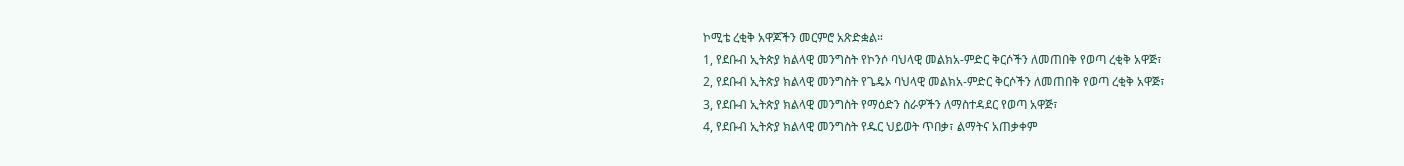ኮሚቴ ረቂቅ አዋጆችን መርምሮ አጽድቋል።
1, የደቡብ ኢትጵያ ክልላዊ መንግስት የኮንሶ ባህላዊ መልክአ-ምድር ቅርሶችን ለመጠበቅ የወጣ ረቂቅ አዋጅ፣
2, የደቡብ ኢትጵያ ክልላዊ መንግስት የጌዴኦ ባህላዊ መልክአ-ምድር ቅርሶችን ለመጠበቅ የወጣ ረቂቅ አዋጅ፣
3, የደቡብ ኢትጵያ ክልላዊ መንግስት የማዕድን ስራዎችን ለማስተዳደር የወጣ አዋጅ፣
4, የደቡብ ኢትጵያ ክልላዊ መንግስት የዱር ህይወት ጥበቃ፣ ልማትና አጠቃቀም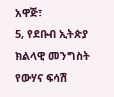አዋጅ፣
5, የደቡብ ኢትጵያ ክልላዊ መንግስት የውሃና ፍሳሽ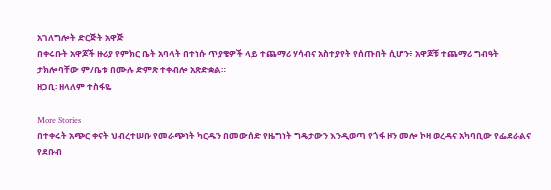አገለግሎት ድርጅት አዋጅ
በቀሩቡት አዋጆች ዙሪያ የምክር ቤት አባላት በተነሱ ጥያቄዎች ላይ ተጨማሪ ሃሳብና አስተያየት የሰጡበት ሲሆን፥ አዋጆቹ ተጨማሪ ግብዓት ታክሎባቸው ም/ቤቱ በሙሉ ድምጽ ተቀብሎ አጽድቋል።
ዘጋቢ፡ ዘላለም ተስፋዬ

More Stories
በተቀሩት አጭር ቀናት ህብረተሠቡ የመራጭነት ካርዱን በመውሰድ የዜግነት ግዴታውን እንዲወጣ የጎፋ ዞን መሎ ኮዛ ወረዳና አካባቢው የፌደራልና የደቡብ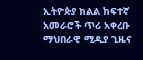ኢትዮጵያ ክልል ከፍተኛ አመራሮች ጥሪ አቀረቡ
ማህበራዊ ሚዲያ ጊዜና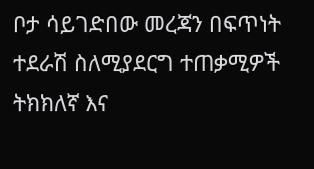ቦታ ሳይገድበው መረጃን በፍጥነት ተደራሽ ስለሚያደርግ ተጠቃሚዎች ትክክለኛ እና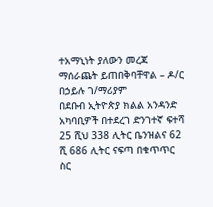ተአማኒነት ያለውን መረጃ ማሰራጨት ይጠበቅባቸዋል – ዶ/ር በኃይሉ ገ/ማሪያም
በደቡብ ኢትዮጵያ ክልል አንዳንድ አካባቢዎች በተደረገ ድንገተኛ ፍተሻ 25 ሺህ 338 ሊትር ቤንዝልና 62 ሺ 686 ሊትር ናፍጣ በቁጥጥር ስር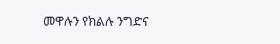መዋሉን የክልሉ ንግድና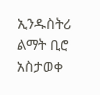ኢንዱስትሪ ልማት ቢሮ አስታወቀ